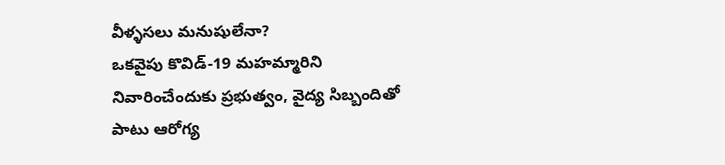వీళ్ళసలు మనుషులేనా?
ఒకవైపు కొవిడ్-19 మహమ్మారిని నివారించేందుకు ప్రభుత్వం, వైద్య సిబ్బందితో పాటు ఆరోగ్య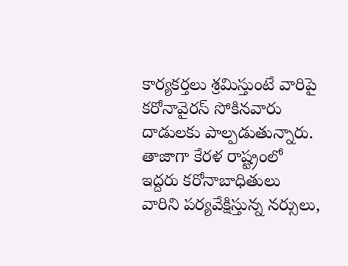కార్యకర్తలు శ్రమిస్తుంటే వారిపై కరోనావైరస్ సోకినవారు దాడులకు పాల్పడుతున్నారు. తాజాగా కేరళ రాష్ట్రంలో ఇద్దరు కరోనాబాధితులు వారిని పర్యవేక్షిస్తున్న నర్సులు,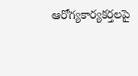ఆరోగ్యకార్యకర్తలపై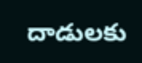దాడులకు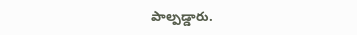పాల్పడ్డారు.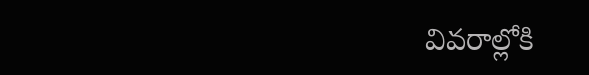వివరాల్లోకి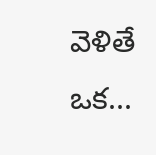వెళితే ఒక...